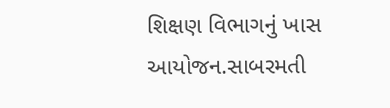શિક્ષણ વિભાગનું ખાસ આયોજન.સાબરમતી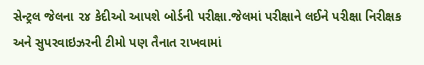સેન્ટ્રલ જેલના ૨૪ કેદીઓ આપશે બોર્ડની પરીક્ષા.જેલમાં પરીક્ષાને લઈને પરીક્ષા નિરીક્ષક અને સુપરવાઇઝરની ટીમો પણ તૈનાત રાખવામાં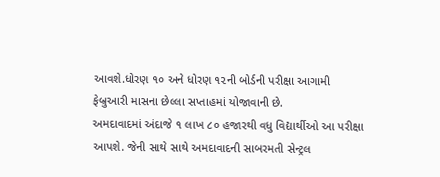આવશે.ધોરણ ૧૦ અને ધોરણ ૧૨ની બોર્ડની પરીક્ષા આગામી ફેબ્રુઆરી માસના છેલ્લા સપ્તાહમાં યોજાવાની છે.
અમદાવાદમાં અંદાજે ૧ લાખ ૮૦ હજારથી વધુ વિદ્યાર્થીઓ આ પરીક્ષા આપશે. જેની સાથે સાથે અમદાવાદની સાબરમતી સેન્ટ્રલ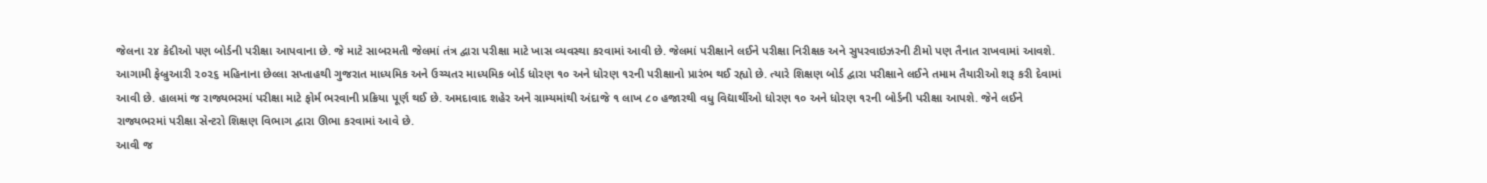જેલના ૨૪ કેદીઓ પણ બોર્ડની પરીક્ષા આપવાના છે. જે માટે સાબરમતી જેલમાં તંત્ર દ્વારા પરીક્ષા માટે ખાસ વ્યવસ્થા કરવામાં આવી છે. જેલમાં પરીક્ષાને લઈને પરીક્ષા નિરીક્ષક અને સુપરવાઇઝરની ટીમો પણ તૈનાત રાખવામાં આવશે.
આગામી ફેબ્રુઆરી ૨૦૨૬ મહિનાના છેલ્લા સપ્તાહથી ગુજરાત માધ્યમિક અને ઉચ્ચતર માધ્યમિક બોર્ડ ધોરણ ૧૦ અને ધોરણ ૧૨ની પરીક્ષાનો પ્રારંભ થઈ રહ્યો છે. ત્યારે શિક્ષણ બોર્ડ દ્વારા પરીક્ષાને લઈને તમામ તૈયારીઓ શરૂ કરી દેવામાં આવી છે. હાલમાં જ રાજ્યભરમાં પરીક્ષા માટે ફોર્મ ભરવાની પ્રક્રિયા પૂર્ણ થઈ છે. અમદાવાદ શહેર અને ગ્રામ્યમાંથી અંદાજે ૧ લાખ ૮૦ હજારથી વધુ વિદ્યાર્થીઓ ધોરણ ૧૦ અને ધોરણ ૧૨ની બોર્ડની પરીક્ષા આપશે. જેને લઈને રાજ્યભરમાં પરીક્ષા સેન્ટરો શિક્ષણ વિભાગ દ્વારા ઊભા કરવામાં આવે છે.
આવી જ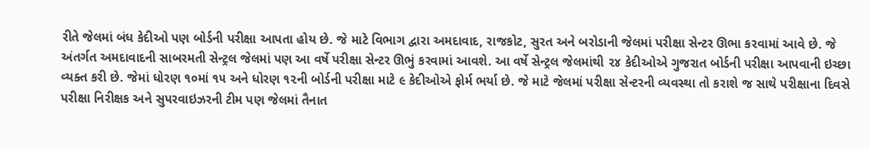રીતે જેલમાં બંધ કેદીઓ પણ બોર્ડની પરીક્ષા આપતા હોય છે. જે માટે વિભાગ દ્વારા અમદાવાદ, રાજકોટ, સુરત અને બરોડાની જેલમાં પરીક્ષા સેન્ટર ઊભા કરવામાં આવે છે. જે અંતર્ગત અમદાવાદની સાબરમતી સેન્ટ્રલ જેલમાં પણ આ વર્ષે પરીક્ષા સેન્ટર ઊભું કરવામાં આવશે. આ વર્ષે સેન્ટ્રલ જેલમાંથી ૨૪ કેદીઓએ ગુજરાત બોર્ડની પરીક્ષા આપવાની ઇચ્છા વ્યક્ત કરી છે. જેમાં ધોરણ ૧૦માં ૧૫ અને ધોરણ ૧૨ની બોર્ડની પરીક્ષા માટે ૯ કેદીઓએ ફોર્મ ભર્યા છે. જે માટે જેલમાં પરીક્ષા સેન્ટરની વ્યવસ્થા તો કરાશે જ સાથે પરીક્ષાના દિવસે પરીક્ષા નિરીક્ષક અને સુપરવાઇઝરની ટીમ પણ જેલમાં તૈનાત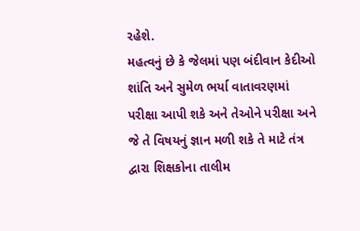રહેશે.
મહત્વનું છે કે જેલમાં પણ બંદીવાન કેદીઓ શાંતિ અને સુમેળ ભર્યા વાતાવરણમાં પરીક્ષા આપી શકે અને તેઓને પરીક્ષા અને જે તે વિષયનું જ્ઞાન મળી શકે તે માટે તંત્ર દ્વારા શિક્ષકોના તાલીમ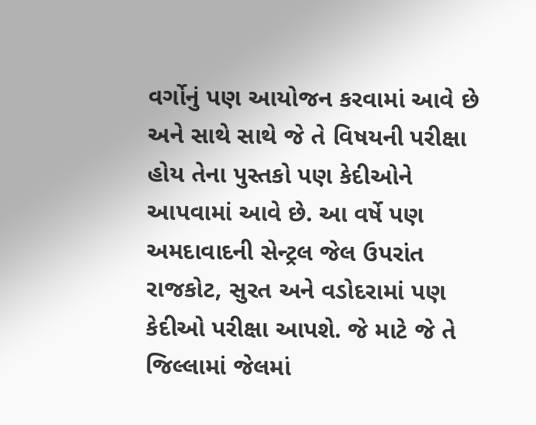વર્ગોનું પણ આયોજન કરવામાં આવે છે અને સાથે સાથે જે તે વિષયની પરીક્ષા હોય તેના પુસ્તકો પણ કેદીઓને આપવામાં આવે છે. આ વર્ષે પણ અમદાવાદની સેન્ટ્રલ જેલ ઉપરાંત રાજકોટ, સુરત અને વડોદરામાં પણ કેદીઓ પરીક્ષા આપશે. જે માટે જે તે જિલ્લામાં જેલમાં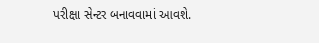પરીક્ષા સેન્ટર બનાવવામાં આવશે.